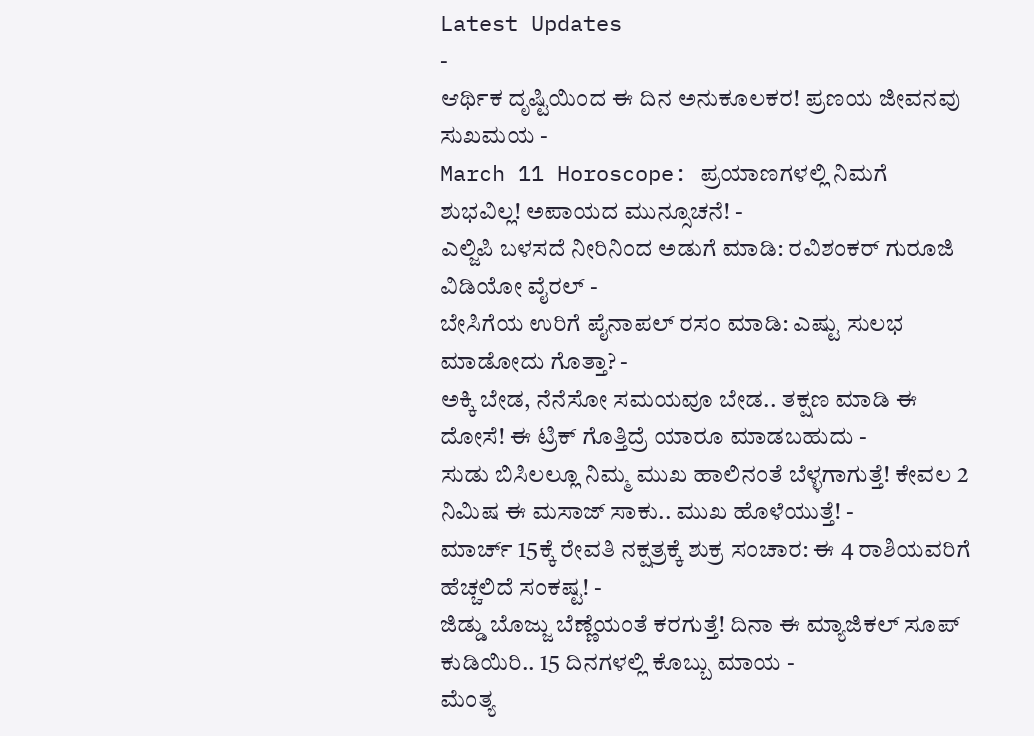Latest Updates
-
ಆರ್ಥಿಕ ದೃಷ್ಟಿಯಿಂದ ಈ ದಿನ ಅನುಕೂಲಕರ! ಪ್ರಣಯ ಜೀವನವು ಸುಖಮಯ -
March 11 Horoscope: ಪ್ರಯಾಣಗಳಲ್ಲಿ ನಿಮಗೆ ಶುಭವಿಲ್ಲ! ಅಪಾಯದ ಮುನ್ಸೂಚನೆ! -
ಎಲ್ಜಿಪಿ ಬಳಸದೆ ನೀರಿನಿಂದ ಅಡುಗೆ ಮಾಡಿ: ರವಿಶಂಕರ್ ಗುರೂಜಿ ವಿಡಿಯೋ ವೈರಲ್ -
ಬೇಸಿಗೆಯ ಉರಿಗೆ ಪೈನಾಪಲ್ ರಸಂ ಮಾಡಿ: ಎಷ್ಟು ಸುಲಭ ಮಾಡೋದು ಗೊತ್ತಾ? -
ಅಕ್ಕಿ ಬೇಡ, ನೆನೆಸೋ ಸಮಯವೂ ಬೇಡ.. ತಕ್ಷಣ ಮಾಡಿ ಈ ದೋಸೆ! ಈ ಟ್ರಿಕ್ ಗೊತ್ತಿದ್ರೆ ಯಾರೂ ಮಾಡಬಹುದು -
ಸುಡು ಬಿಸಿಲಲ್ಲೂ ನಿಮ್ಮ ಮುಖ ಹಾಲಿನಂತೆ ಬೆಳ್ಳಗಾಗುತ್ತೆ! ಕೇವಲ 2 ನಿಮಿಷ ಈ ಮಸಾಜ್ ಸಾಕು.. ಮುಖ ಹೊಳೆಯುತ್ತೆ! -
ಮಾರ್ಚ್ 15ಕ್ಕೆ ರೇವತಿ ನಕ್ಷತ್ರಕ್ಕೆ ಶುಕ್ರ ಸಂಚಾರ: ಈ 4 ರಾಶಿಯವರಿಗೆ ಹೆಚ್ಚಲಿದೆ ಸಂಕಷ್ಟ! -
ಜಿಡ್ಡು ಬೊಜ್ಜು ಬೆಣ್ಣೆಯಂತೆ ಕರಗುತ್ತೆ! ದಿನಾ ಈ ಮ್ಯಾಜಿಕಲ್ ಸೂಪ್ ಕುಡಿಯಿರಿ.. 15 ದಿನಗಳಲ್ಲಿ ಕೊಬ್ಬು ಮಾಯ -
ಮೆಂತ್ಯ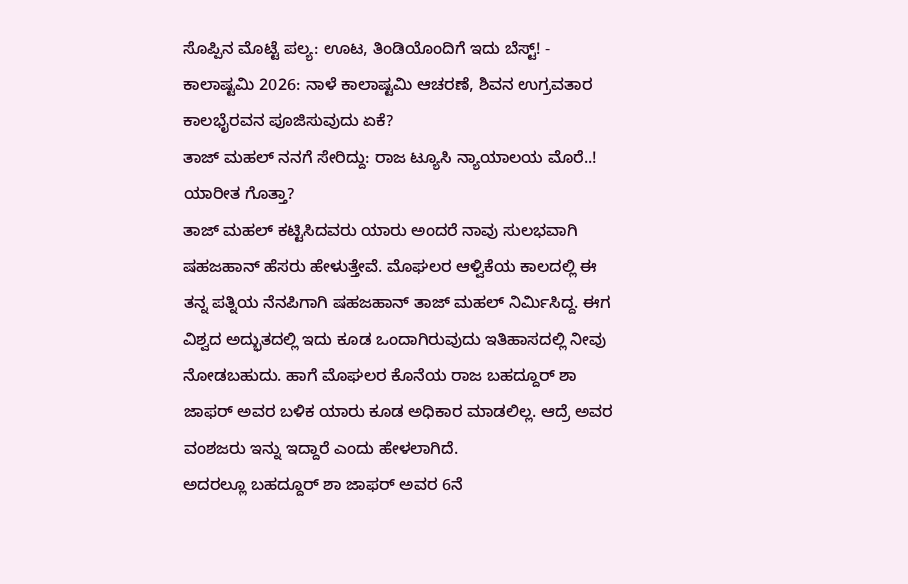ಸೊಪ್ಪಿನ ಮೊಟ್ಟೆ ಪಲ್ಯ: ಊಟ, ತಿಂಡಿಯೊಂದಿಗೆ ಇದು ಬೆಸ್ಟ್! -
ಕಾಲಾಷ್ಟಮಿ 2026: ನಾಳೆ ಕಾಲಾಷ್ಟಮಿ ಆಚರಣೆ, ಶಿವನ ಉಗ್ರವತಾರ ಕಾಲಭೈರವನ ಪೂಜಿಸುವುದು ಏಕೆ?
ತಾಜ್ ಮಹಲ್ ನನಗೆ ಸೇರಿದ್ದು: ರಾಜ ಟ್ಯೂಸಿ ನ್ಯಾಯಾಲಯ ಮೊರೆ..! ಯಾರೀತ ಗೊತ್ತಾ?
ತಾಜ್ ಮಹಲ್ ಕಟ್ಟಿಸಿದವರು ಯಾರು ಅಂದರೆ ನಾವು ಸುಲಭವಾಗಿ ಷಹಜಹಾನ್ ಹೆಸರು ಹೇಳುತ್ತೇವೆ. ಮೊಘಲರ ಆಳ್ವಿಕೆಯ ಕಾಲದಲ್ಲಿ ಈ ತನ್ನ ಪತ್ನಿಯ ನೆನಪಿಗಾಗಿ ಷಹಜಹಾನ್ ತಾಜ್ ಮಹಲ್ ನಿರ್ಮಿಸಿದ್ದ. ಈಗ ವಿಶ್ವದ ಅದ್ಭುತದಲ್ಲಿ ಇದು ಕೂಡ ಒಂದಾಗಿರುವುದು ಇತಿಹಾಸದಲ್ಲಿ ನೀವು ನೋಡಬಹುದು. ಹಾಗೆ ಮೊಘಲರ ಕೊನೆಯ ರಾಜ ಬಹದ್ದೂರ್ ಶಾ ಜಾಫರ್ ಅವರ ಬಳಿಕ ಯಾರು ಕೂಡ ಅಧಿಕಾರ ಮಾಡಲಿಲ್ಲ. ಆದ್ರೆ ಅವರ ವಂಶಜರು ಇನ್ನು ಇದ್ದಾರೆ ಎಂದು ಹೇಳಲಾಗಿದೆ.
ಅದರಲ್ಲೂ ಬಹದ್ದೂರ್ ಶಾ ಜಾಫರ್ ಅವರ 6ನೆ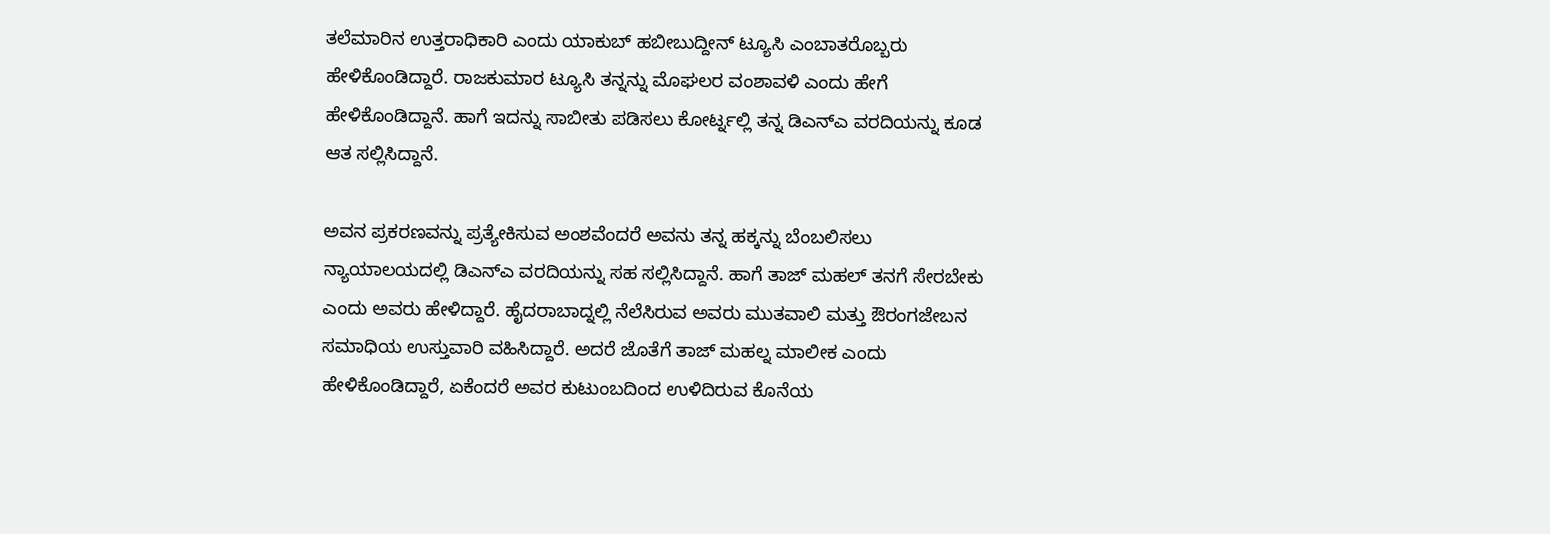ತಲೆಮಾರಿನ ಉತ್ತರಾಧಿಕಾರಿ ಎಂದು ಯಾಕುಬ್ ಹಬೀಬುದ್ದೀನ್ ಟ್ಯೂಸಿ ಎಂಬಾತರೊಬ್ಬರು ಹೇಳಿಕೊಂಡಿದ್ದಾರೆ. ರಾಜಕುಮಾರ ಟ್ಯೂಸಿ ತನ್ನನ್ನು ಮೊಘಲರ ವಂಶಾವಳಿ ಎಂದು ಹೇಗೆ ಹೇಳಿಕೊಂಡಿದ್ದಾನೆ. ಹಾಗೆ ಇದನ್ನು ಸಾಬೀತು ಪಡಿಸಲು ಕೋರ್ಟ್ನಲ್ಲಿ ತನ್ನ ಡಿಎನ್ಎ ವರದಿಯನ್ನು ಕೂಡ ಆತ ಸಲ್ಲಿಸಿದ್ದಾನೆ.

ಅವನ ಪ್ರಕರಣವನ್ನು ಪ್ರತ್ಯೇಕಿಸುವ ಅಂಶವೆಂದರೆ ಅವನು ತನ್ನ ಹಕ್ಕನ್ನು ಬೆಂಬಲಿಸಲು ನ್ಯಾಯಾಲಯದಲ್ಲಿ ಡಿಎನ್ಎ ವರದಿಯನ್ನು ಸಹ ಸಲ್ಲಿಸಿದ್ದಾನೆ. ಹಾಗೆ ತಾಜ್ ಮಹಲ್ ತನಗೆ ಸೇರಬೇಕು ಎಂದು ಅವರು ಹೇಳಿದ್ದಾರೆ. ಹೈದರಾಬಾದ್ನಲ್ಲಿ ನೆಲೆಸಿರುವ ಅವರು ಮುತವಾಲಿ ಮತ್ತು ಔರಂಗಜೇಬನ ಸಮಾಧಿಯ ಉಸ್ತುವಾರಿ ವಹಿಸಿದ್ದಾರೆ. ಅದರೆ ಜೊತೆಗೆ ತಾಜ್ ಮಹಲ್ನ ಮಾಲೀಕ ಎಂದು ಹೇಳಿಕೊಂಡಿದ್ದಾರೆ, ಏಕೆಂದರೆ ಅವರ ಕುಟುಂಬದಿಂದ ಉಳಿದಿರುವ ಕೊನೆಯ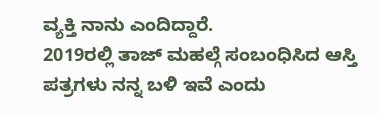ವ್ಯಕ್ತಿ ನಾನು ಎಂದಿದ್ದಾರೆ.
2019ರಲ್ಲಿ ತಾಜ್ ಮಹಲ್ಗೆ ಸಂಬಂಧಿಸಿದ ಆಸ್ತಿ ಪತ್ರಗಳು ನನ್ನ ಬಳಿ ಇವೆ ಎಂದು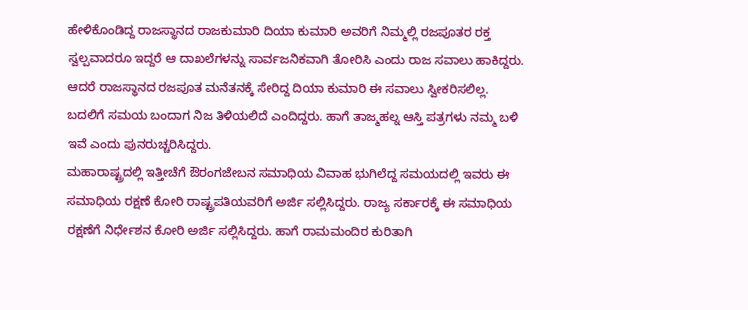ಹೇಳಿಕೊಂಡಿದ್ದ ರಾಜಸ್ಥಾನದ ರಾಜಕುಮಾರಿ ದಿಯಾ ಕುಮಾರಿ ಅವರಿಗೆ ನಿಮ್ಮಲ್ಲಿ ರಜಪೂತರ ರಕ್ತ ಸ್ವಲ್ಪವಾದರೂ ಇದ್ದರೆ ಆ ದಾಖಲೆಗಳನ್ನು ಸಾರ್ವಜನಿಕವಾಗಿ ತೋರಿಸಿ ಎಂದು ರಾಜ ಸವಾಲು ಹಾಕಿದ್ದರು. ಆದರೆ ರಾಜಸ್ಥಾನದ ರಜಪೂತ ಮನೆತನಕ್ಕೆ ಸೇರಿದ್ದ ದಿಯಾ ಕುಮಾರಿ ಈ ಸವಾಲು ಸ್ವೀಕರಿಸಲಿಲ್ಲ. ಬದಲಿಗೆ ಸಮಯ ಬಂದಾಗ ನಿಜ ತಿಳಿಯಲಿದೆ ಎಂದಿದ್ದರು. ಹಾಗೆ ತಾಜ್ಮಹಲ್ನ ಆಸ್ತಿ ಪತ್ರಗಳು ನಮ್ಮ ಬಳಿ ಇವೆ ಎಂದು ಪುನರುಚ್ಚರಿಸಿದ್ದರು.
ಮಹಾರಾಷ್ಟ್ರದಲ್ಲಿ ಇತ್ತೀಚೆಗೆ ಔರಂಗಜೇಬನ ಸಮಾಧಿಯ ವಿವಾಹ ಭುಗಿಲೆದ್ದ ಸಮಯದಲ್ಲಿ ಇವರು ಈ ಸಮಾಧಿಯ ರಕ್ಷಣೆ ಕೋರಿ ರಾಷ್ಟ್ರಪತಿಯವರಿಗೆ ಅರ್ಜಿ ಸಲ್ಲಿಸಿದ್ದರು. ರಾಜ್ಯ ಸರ್ಕಾರಕ್ಕೆ ಈ ಸಮಾಧಿಯ ರಕ್ಷಣೆಗೆ ನಿರ್ಧೇಶನ ಕೋರಿ ಅರ್ಜಿ ಸಲ್ಲಿಸಿದ್ದರು. ಹಾಗೆ ರಾಮಮಂದಿರ ಕುರಿತಾಗಿ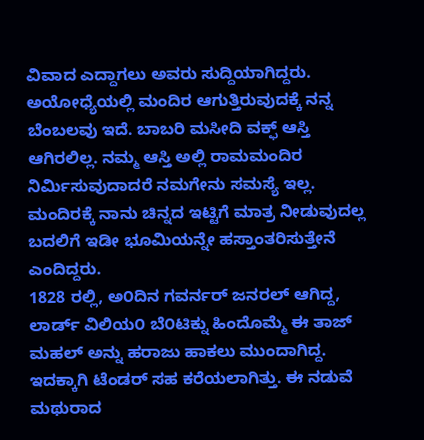ವಿವಾದ ಎದ್ದಾಗಲು ಅವರು ಸುದ್ದಿಯಾಗಿದ್ದರು. ಅಯೋಧ್ಯೆಯಲ್ಲಿ ಮಂದಿರ ಆಗುತ್ತಿರುವುದಕ್ಕೆ ನನ್ನ ಬೆಂಬಲವು ಇದೆ. ಬಾಬರಿ ಮಸೀದಿ ವಕ್ಫ್ ಆಸ್ತಿ ಆಗಿರಲಿಲ್ಲ. ನಮ್ಮ ಆಸ್ತಿ ಅಲ್ಲಿ ರಾಮಮಂದಿರ ನಿರ್ಮಿಸುವುದಾದರೆ ನಮಗೇನು ಸಮಸ್ಯೆ ಇಲ್ಲ. ಮಂದಿರಕ್ಕೆ ನಾನು ಚಿನ್ನದ ಇಟ್ಟಿಗೆ ಮಾತ್ರ ನೀಡುವುದಲ್ಲ ಬದಲಿಗೆ ಇಡೀ ಭೂಮಿಯನ್ನೇ ಹಸ್ತಾಂತರಿಸುತ್ತೇನೆ ಎಂದಿದ್ದರು.
1828 ರಲ್ಲಿ, ಅ೦ದಿನ ಗವರ್ನರ್ ಜನರಲ್ ಆಗಿದ್ದ, ಲಾರ್ಡ್ ವಿಲಿಯ೦ ಬೆ೦ಟಿಕ್ನು ಹಿಂದೊಮ್ಮೆ ಈ ತಾಜ್ ಮಹಲ್ ಅನ್ನು ಹರಾಜು ಹಾಕಲು ಮುಂದಾಗಿದ್ದ. ಇದಕ್ಕಾಗಿ ಟೆಂಡರ್ ಸಹ ಕರೆಯಲಾಗಿತ್ತು. ಈ ನಡುವೆ ಮಥುರಾದ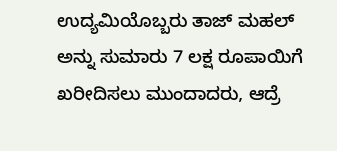ಉದ್ಯಮಿಯೊಬ್ಬರು ತಾಜ್ ಮಹಲ್ ಅನ್ನು ಸುಮಾರು 7 ಲಕ್ಷ ರೂಪಾಯಿಗೆ ಖರೀದಿಸಲು ಮುಂದಾದರು, ಆದ್ರೆ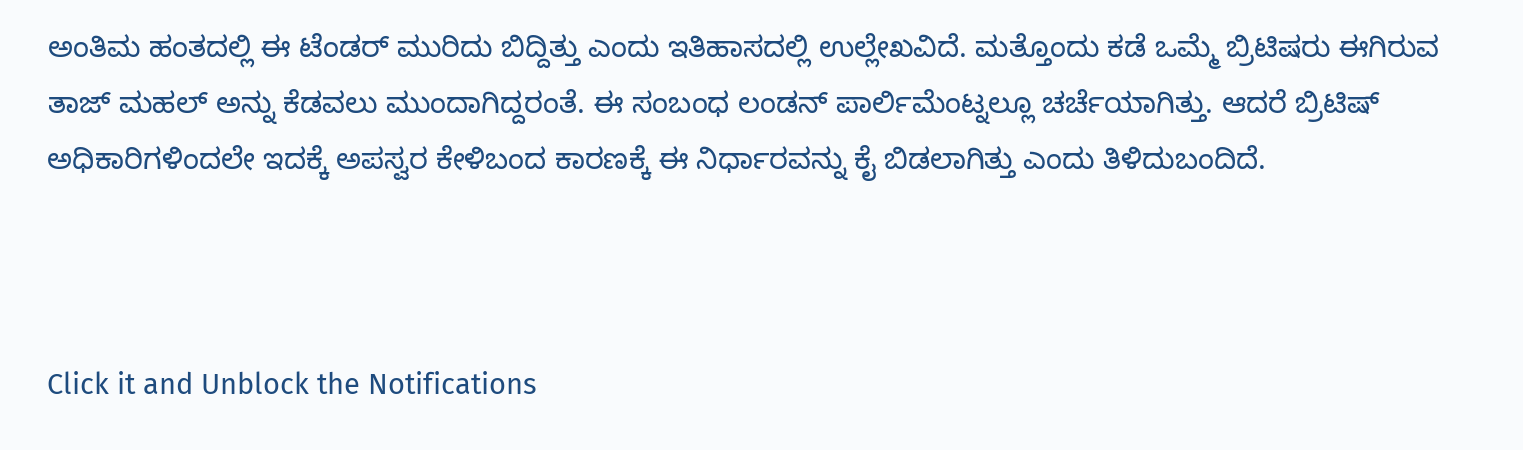ಅಂತಿಮ ಹಂತದಲ್ಲಿ ಈ ಟೆಂಡರ್ ಮುರಿದು ಬಿದ್ದಿತ್ತು ಎಂದು ಇತಿಹಾಸದಲ್ಲಿ ಉಲ್ಲೇಖವಿದೆ. ಮತ್ತೊಂದು ಕಡೆ ಒಮ್ಮೆ ಬ್ರಿಟಿಷರು ಈಗಿರುವ ತಾಜ್ ಮಹಲ್ ಅನ್ನು ಕೆಡವಲು ಮುಂದಾಗಿದ್ದರಂತೆ. ಈ ಸಂಬಂಧ ಲಂಡನ್ ಪಾರ್ಲಿಮೆಂಟ್ನಲ್ಲೂ ಚರ್ಚೆಯಾಗಿತ್ತು. ಆದರೆ ಬ್ರಿಟಿಷ್ ಅಧಿಕಾರಿಗಳಿಂದಲೇ ಇದಕ್ಕೆ ಅಪಸ್ವರ ಕೇಳಿಬಂದ ಕಾರಣಕ್ಕೆ ಈ ನಿರ್ಧಾರವನ್ನು ಕೈ ಬಿಡಲಾಗಿತ್ತು ಎಂದು ತಿಳಿದುಬಂದಿದೆ.



Click it and Unblock the Notifications